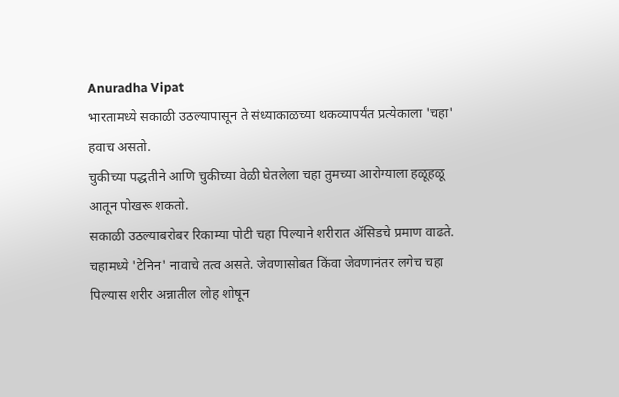Anuradha Vipat
भारतामध्ये सकाळी उठल्यापासून ते संध्याकाळच्या थकव्यापर्यंत प्रत्येकाला 'चहा' हवाच असतो.
चुकीच्या पद्धतीने आणि चुकीच्या वेळी घेतलेला चहा तुमच्या आरोग्याला हळूहळू आतून पोखरू शकतो.
सकाळी उठल्याबरोबर रिकाम्या पोटी चहा पिल्याने शरीरात ॲसिडचे प्रमाण वाढते.
चहामध्ये 'टेनिन' नावाचे तत्व असते. जेवणासोबत किंवा जेवणानंतर लगेच चहा पिल्यास शरीर अन्नातील लोह शोषून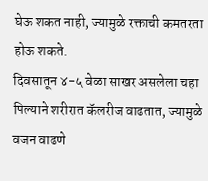घेऊ शकत नाही, ज्यामुळे रक्ताची कमतरता होऊ शकते.
दिवसातून ४-५ वेळा साखर असलेला चहा पिल्याने शरीरात कॅलरीज वाढतात, ज्यामुळे वजन वाढणे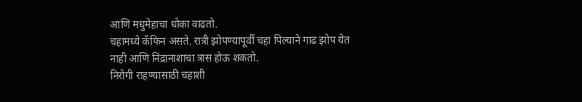आणि मधुमेहाचा धोका वाढतो.
चहामध्ये कॅफिन असते. रात्री झोपण्यापूर्वी चहा पिल्याने गाढ झोप येत नाही आणि निद्रानाशाचा त्रास होऊ शकतो.
निरोगी राहण्यासाठी चहाशी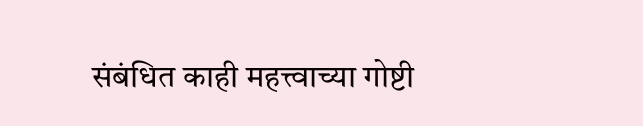संबंधित काही महत्त्वाच्या गोष्टी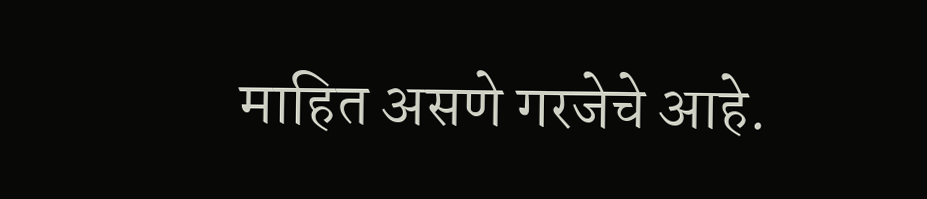माहित असणे गरजेचे आहे.